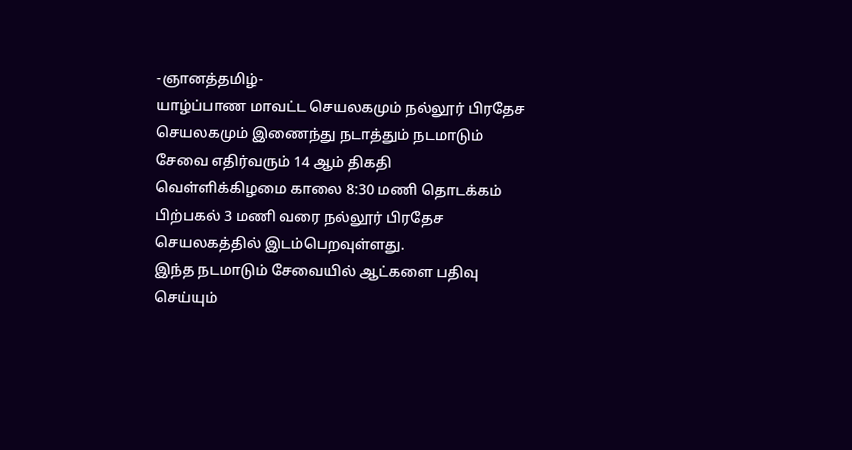-ஞானத்தமிழ்-
யாழ்ப்பாண மாவட்ட செயலகமும் நல்லூர் பிரதேச செயலகமும் இணைந்து நடாத்தும் நடமாடும் சேவை எதிர்வரும் 14 ஆம் திகதி வெள்ளிக்கிழமை காலை 8:30 மணி தொடக்கம் பிற்பகல் 3 மணி வரை நல்லூர் பிரதேச செயலகத்தில் இடம்பெறவுள்ளது.
இந்த நடமாடும் சேவையில் ஆட்களை பதிவு செய்யும்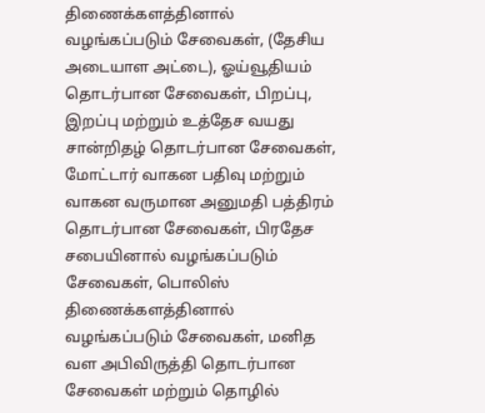திணைக்களத்தினால் வழங்கப்படும் சேவைகள், (தேசிய அடையாள அட்டை), ஓய்வூதியம் தொடர்பான சேவைகள், பிறப்பு, இறப்பு மற்றும் உத்தேச வயது சான்றிதழ் தொடர்பான சேவைகள், மோட்டார் வாகன பதிவு மற்றும் வாகன வருமான அனுமதி பத்திரம் தொடர்பான சேவைகள், பிரதேச சபையினால் வழங்கப்படும் சேவைகள், பொலிஸ் திணைக்களத்தினால் வழங்கப்படும் சேவைகள், மனித வள அபிவிருத்தி தொடர்பான சேவைகள் மற்றும் தொழில்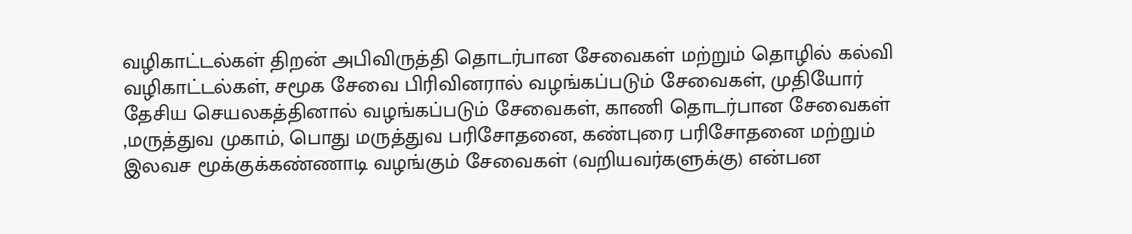வழிகாட்டல்கள் திறன் அபிவிருத்தி தொடர்பான சேவைகள் மற்றும் தொழில் கல்வி வழிகாட்டல்கள், சமூக சேவை பிரிவினரால் வழங்கப்படும் சேவைகள், முதியோர் தேசிய செயலகத்தினால் வழங்கப்படும் சேவைகள், காணி தொடர்பான சேவைகள் ,மருத்துவ முகாம், பொது மருத்துவ பரிசோதனை, கண்புரை பரிசோதனை மற்றும் இலவச மூக்குக்கண்ணாடி வழங்கும் சேவைகள் (வறியவர்களுக்கு) என்பன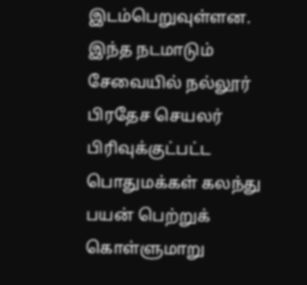இடம்பெறுவுள்ளன.
இந்த நடமாடும் சேவையில் நல்லூர் பிரதேச செயலர் பிரிவுக்குட்பட்ட பொதுமக்கள் கலந்து பயன் பெற்றுக் கொள்ளுமாறு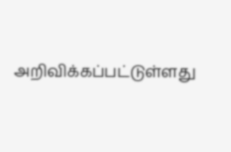அறிவிக்கப்பட்டுள்ளது